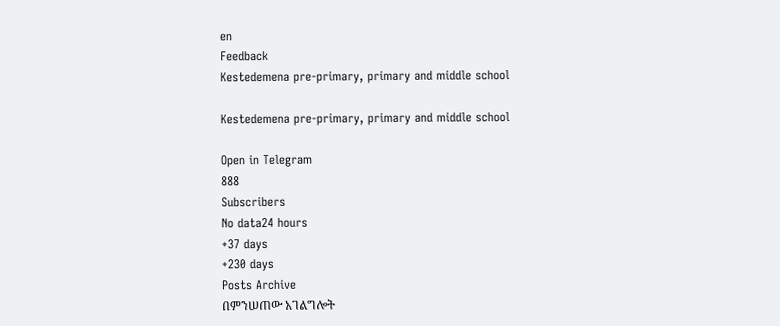en
Feedback
Kestedemena pre-primary, primary and middle school

Kestedemena pre-primary, primary and middle school

Open in Telegram
888
Subscribers
No data24 hours
+37 days
+230 days
Posts Archive
በምንሠጠው አገልግሎት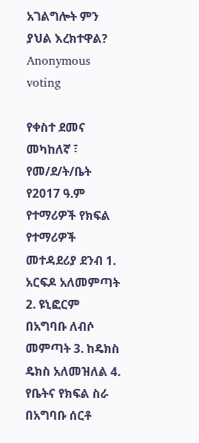አገልግሎት ምን ያህል እረክተዋል?
Anonymous voting

የቀስተ ደመና መካከለኛ ፣ የመ/ደ/ት/ቤት የ2017 ዓ.ም የተማሪዎች የክፍል የተማሪዎች መተዳደሪያ ደንብ 1. አርፍዶ አለመምጣት 2. ዩኒፎርም በአግባቡ ለብሶ መምጣት 3. ከዴክስ ዴክስ አለመዝለል 4. የቤትና የክፍል ስራ በአግባቡ ሰርቶ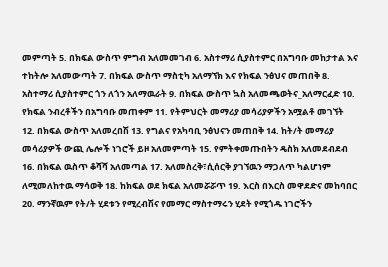መምጣት 5. በክፍል ውስጥ ምግብ አለመመገብ 6. አስተማሪ ሲያስተምር በአግባቡ መከታተል እና ተከትሎ አለመውጣት 7. በክፍል ውስጥ ማስቲካ አለማኘክ እና የክፍል ንፅህና መጠበቅ 8. አስተማሪ ሲያስተምር ጎን ለጎን አለማዉራት 9. በክፍል ውስጥ ኳስ አለመጫወትና_አለማርፈድ 10. የክፍል ንብረቶችን በአግባቡ መጠቀም 11. የትምህርት መማሪያ መሳሪያዎችን አሟልቶ መገኘት 12. በክፍል ውስጥ አለመረበሽ 13. የግልና የአካባቢ ንፅህናን መጠበቅ 14. ከት/ት መማሪያ መሳሪያዎች ውጪ ሌሎች ነገሮች ይዞ አለመምጣት 15. የምትቀመጡበትን ዴስክ አለመደብደብ 16. በክፍል ዉስጥ ቆሻሻ አለመጣል 17. አለመስረቅ፣ሲሰርቅ ያገኘዉን ማጋለጥ ካልሆነም ለሚመለከተዉ ማሳወቅ 18. ከክፍል ወደ ክፍል አለመሯሯጥ 19. እርስ በእርስ መዋደድና መከባበር 20. ማንኛዉም የት/ት ሂደቱን የሚረብሽና የመማር ማስተማሩን ሂደት የሚጎዱ ነገሮችን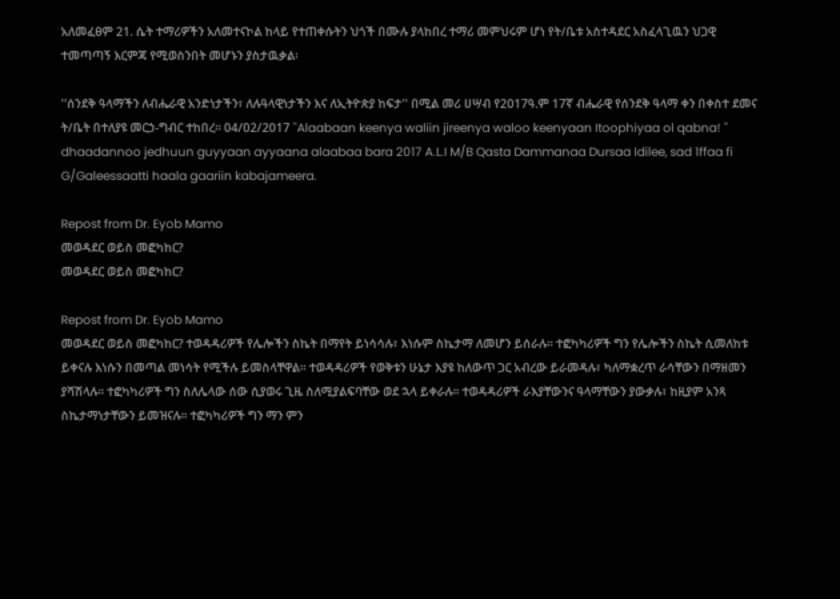አለመፈፀም 21. ሴት ተማሪዎችን አለመተናኮል ከላይ የተጠቀሱትን ህጎች በሙሉ ያላከበረ ተማሪ መምህሩም ሆነ የት/ቤቱ አስተዳደር አስፈላጊዉን ህጋዊ ተመጣጣኝ እርምጃ የሚወስንበት መሆኑን ያስታዉቃል፡

''ሰንደቅ ዓላማችን ለብሔራዊ አንድነታችን፣ ለሉዓላዊነታችን እና ለኢትዮጵያ ከፍታ'' በሚል መሪ ሀሣብ የ2017ዓ.ም 17ኛ ብሔራዊ የሰንደቅ ዓላማ ቀን በቀስተ ደመና ት/ቤት በተለያዩ መርኃ-ግብር ተከበረ። 04/02/2017 ''Alaabaan keenya waliin jireenya waloo keenyaan Itoophiyaa ol qabna! '' dhaadannoo jedhuun guyyaan ayyaana alaabaa bara 2017 A.L.I M/B Qasta Dammanaa Dursaa Idilee, sad 1ffaa fi G/Galeessaatti haala gaariin kabajameera.

Repost from Dr. Eyob Mamo
መወዳደር ወይስ መፎካከር?
መወዳደር ወይስ መፎካከር?

Repost from Dr. Eyob Mamo
መወዳደር ወይስ መፎካከር? ተወዳዳሪዎች የሌሎችን ስኬት በማየት ይነሳሳሉ፣ እነሱም ስኬታማ ለመሆን ይሰራሉ፡፡ ተፎካካሪዎች ግን የሌሎችን ስኬት ሲመለከቱ ይቀናሉ እነሱን በመጣል መነሳት የሚችሉ ይመስላቸዋል፡፡ ተወዳዳሪዎች የወቅቱን ሁኔታ እያዩ ከለውጥ ጋር አብረው ይራመዳሉ፣ ካለማቋረጥ ራሳቸውን በማዘመን ያሻሽላሉ፡፡ ተፎካካሪዎች ግን ስለሌላው ሰው ሲያወሩ ጊዜ ስለሚያልፍባቸው ወደ ኋላ ይቀራሉ፡፡ ተወዳዳሪዎች ራእያቸውንና ዓላማቸውን ያውቃሉ፣ ከዚያም አንጻ ስኬታማነታቸውን ይመዝናሉ፡፡ ተፎካካሪዎች ግን ማን ምን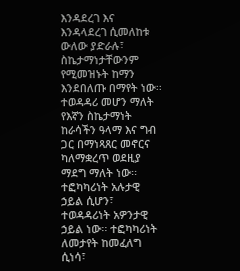እንዳደረገ እና እንዳላደረገ ሲመለከቱ ውለው ያድራሉ፣ ስኬታማነታቸውንም የሚመዝኑት ከማን እንደበለጡ በማየት ነው፡፡ ተወዳዳሪ መሆን ማለት የእኛን ስኬታማነት ከራሳችን ዓላማ እና ግብ ጋር በማነጻጸር መኖርና ካለማቋረጥ ወደዚያ ማደግ ማለት ነው፡፡ ተፎካካሪነት አሉታዊ ኃይል ሲሆን፣ ተወዳዳሪነት አዎንታዊ ኃይል ነው፡፡ ተፎካካሪነት ለመታየት ከመፈለግ ሲነሳ፣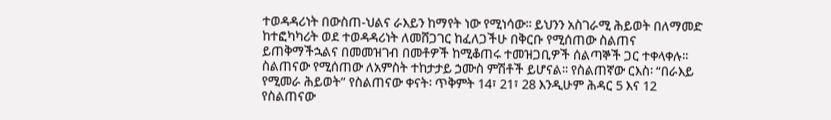ተወዳዳሪነት በውስጠ-ህልና ራእይን ከማየት ነው የሚነሳው፡፡ ይህንን አስገራሚ ሕይወት በለማመድ ከተፎካካሪት ወደ ተወዳዳሪነት ለመሸጋገር ከፈለጋችሁ በቅርቡ የሚሰጠው ስልጠና ይጠቅማችኋልና በመመዝገብ በመቶዎች ከሚቆጠሩ ተመዝጋቢዎች ሰልጣኞች ጋር ተቀላቀሉ፡፡ ስልጠናው የሚሰጠው ለአምስት ተከታታይ ኃሙስ ምሽቶች ይሆናል፡፡ የስልጠኛው ርእስ፡ “በራእይ የሚመራ ሕይወት” የስልጠናው ቀናት፡ ጥቅምት 14፣ 21፣ 28 እንዲሁም ሕዳር 5 እና 12 የስልጠናው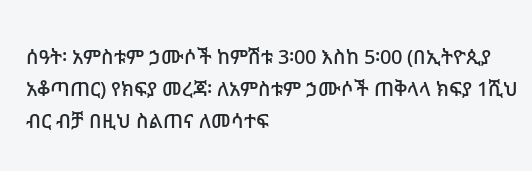ሰዓት፡ አምስቱም ኃሙሶች ከምሽቱ 3፡00 እስከ 5፡00 (በኢትዮጲያ አቆጣጠር) የክፍያ መረጃ፡ ለአምስቱም ኃሙሶች ጠቅላላ ክፍያ 1ሺህ ብር ብቻ በዚህ ስልጠና ለመሳተፍ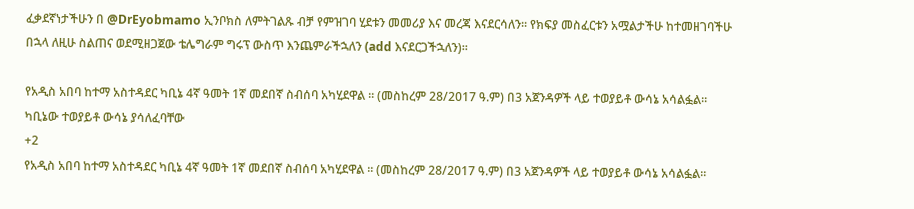ፈቃደኛነታችሁን በ @DrEyobmamo ኢንቦክስ ለምትገልጹ ብቻ የምዝገባ ሂደቱን መመሪያ እና መረጃ እናደርሳለን፡፡ የክፍያ መስፈርቱን አሟልታችሁ ከተመዘገባችሁ በኋላ ለዚሁ ስልጠና ወደሚዘጋጀው ቴሌግራም ግሩፕ ውስጥ እንጨምራችኋለን (add እናደርጋችኋለን)፡፡

የአዲስ አበባ ከተማ አስተዳደር ካቢኔ 4ኛ ዓመት 1ኛ መደበኛ ስብሰባ አካሂደዋል ። (መስከረም 28/2017 ዓ.ም) በ3 አጀንዳዎች ላይ ተወያይቶ ውሳኔ አሳልፏል። ካቢኔው ተወያይቶ ውሳኔ ያሳለፈባቸው
+2
የአዲስ አበባ ከተማ አስተዳደር ካቢኔ 4ኛ ዓመት 1ኛ መደበኛ ስብሰባ አካሂደዋል ። (መስከረም 28/2017 ዓ.ም) በ3 አጀንዳዎች ላይ ተወያይቶ ውሳኔ አሳልፏል።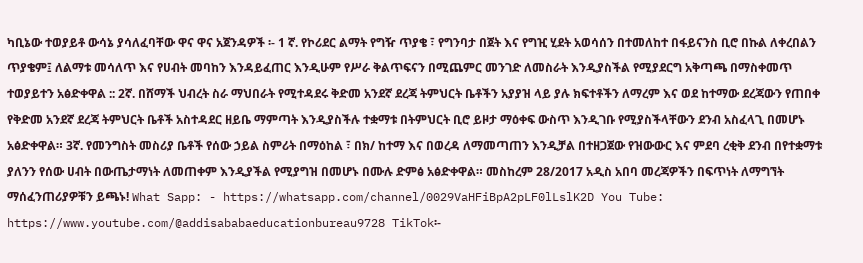ካቢኔው ተወያይቶ ውሳኔ ያሳለፈባቸው ዋና ዋና አጀንዳዎች ፡- 1 ኛ. የኮሪደር ልማት የግዥ ጥያቄ ፣ የግንባታ በጀት እና የግዢ ሂደት አወሳሰን በተመለከተ በፋይናንስ ቢሮ በኩል ለቀረበልን ጥያቄም፤ ለልማቱ መሳለጥ እና የሀብት መባከን እንዳይፈጠር እንዲሁም የሥራ ቅልጥፍናን በሚጨምር መንገድ ለመስራት እንዲያስችል የሚያደርግ አቅጣጫ በማስቀመጥ ተወያይተን አፅድቀዋል :: 2ኛ. በሸማች ህብረት ስራ ማህበራት የሚተዳደሩ ቅድመ አንደኛ ደረጃ ትምህርት ቤቶችን አያያዝ ላይ ያሉ ክፍተቶችን ለማረም እና ወደ ከተማው ደረጃውን የጠበቀ የቅድመ አንደኛ ደረጃ ትምህርት ቤቶች አስተዳደር ዘይቤ ማምጣት እንዲያስችሉ ተቋማቱ በትምህርት ቢሮ ይዞታ ማዕቀፍ ውስጥ እንዲገቡ የሚያስችላቸውን ደንብ አስፈላጊ በመሆኑ አፅድቀዋል። 3ኛ. የመንግስት መስሪያ ቤቶች የሰው ኃይል ስምሪት በማዕከል ፣ በክ/ ከተማ እና በወረዳ ለማመጣጠን እንዲቻል በተዘጋጀው የዝውውር እና ምደባ ረቂቅ ደንብ በየተቋማቱ ያለንን የሰው ሀብት በውጤታማነት ለመጠቀም እንዲያችል የሚያግዝ በመሆኑ በሙሉ ድምፅ አፅድቀዋል። መስከረም 28/2017 አዲስ አበባ መረጃዎችን በፍጥነት ለማግኘት ማሰፈንጠሪያዎቹን ይጫኑ! What Sapp: - https://whatsapp.com/channel/0029VaHFiBpA2pLF0lLslK2D You Tube: https://www.youtube.com/@addisababaeducationbureau9728 TikTok፡-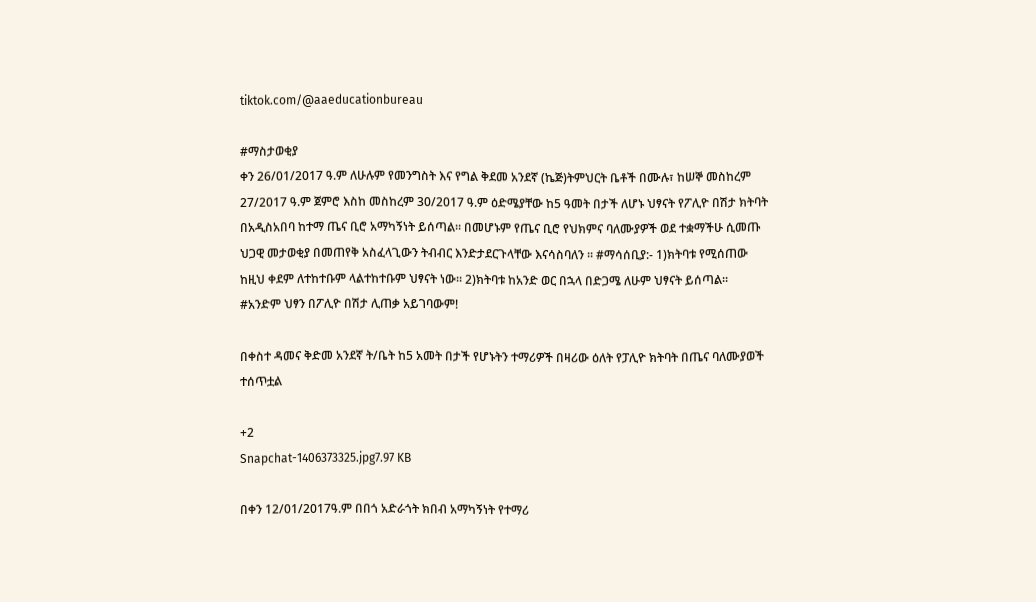tiktok.com/@aaeducationbureau

#ማስታወቂያ
ቀን 26/01/2017 ዓ.ም ለሁሉም የመንግስት እና የግል ቅደመ አንደኛ (ኬጅ)ትምህርት ቤቶች በሙሉ፣ ከሠኞ መስከረም 27/2017 ዓ.ም ጀምሮ እስከ መስከረም 30/2017 ዓ.ም ዕድሜያቸው ከ5 ዓመት በታች ለሆኑ ህፃናት የፖሊዮ በሽታ ክትባት በአዲስአበባ ከተማ ጤና ቢሮ አማካኝነት ይሰጣል። በመሆኑም የጤና ቢሮ የህክምና ባለሙያዎች ወደ ተቋማችሁ ሲመጡ ህጋዊ መታወቂያ በመጠየቅ አስፈላጊውን ትብብር እንድታደርጉላቸው እናሳስባለን ። #ማሳሰቢያ:- 1)ክትባቱ የሚሰጠው ከዚህ ቀደም ለተከተቡም ላልተከተቡም ህፃናት ነው። 2)ክትባቱ ከአንድ ወር በኋላ በድጋሜ ለሁም ህፃናት ይሰጣል።
#አንድም ህፃን በፖሊዮ በሽታ ሊጠቃ አይገባውም!

በቀስተ ዳመና ቅድመ አንደኛ ት/ቤት ከ5 አመት በታች የሆኑትን ተማሪዎች በዛሪው ዕለት የፓሊዮ ክትባት በጤና ባለሙያወች ተሰጥቷል

+2
Snapchat-1406373325.jpg7.97 KB

በቀን 12/01/2017ዓ.ም በበጎ አድራጎት ክበብ አማካኝነት የተማሪ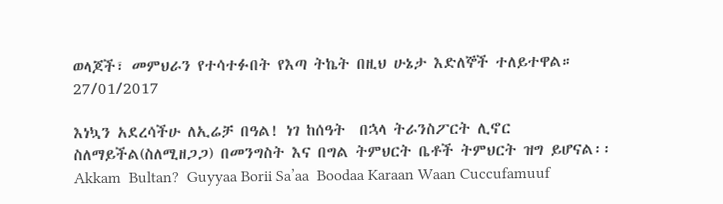ወላጆች፣ መምህራን የተሳተፉበት የእጣ ትኬት በዚህ ሁኔታ እድለኞች ተለይተዋል። 27/01/2017

እነኳን አደረሳችሁ ለኢሬቻ በዓል! ነገ ከሰዓት  በኋላ ትራንስፖርት ሊኖር ስለማይችል(ስለሚዘጋጋ) በመንግስት እና በግል ትምህርት ቤቶች ትምህርት ዝግ ይሆናል፡፡ Akkam  Bultan?  Guyyaa Borii Sa’aa  Boodaa Karaan Waan Cuccufamuuf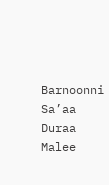Barnoonni  Sa’aa Duraa Malee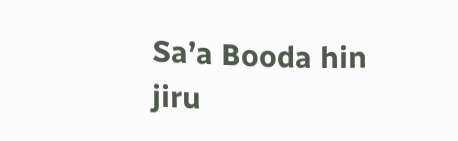Sa’a Booda hin jiru